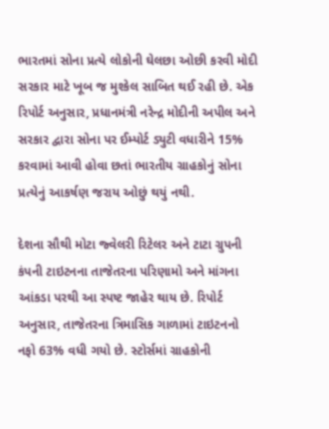ભારતમાં સોના પ્રત્યે લોકોની ઘેલછા ઓછી કરવી મોદી સરકાર માટે ખૂબ જ મુશ્કેલ સાબિત થઈ રહી છે. એક રિપોર્ટ અનુસાર, પ્રધાનમંત્રી નરેન્દ્ર મોદીની અપીલ અને સરકાર દ્વારા સોના પર ઈમ્પોર્ટ ડ્યુટી વધારીને 15% કરવામાં આવી હોવા છતાં ભારતીય ગ્રાહકોનું સોના પ્રત્યેનું આકર્ષણ જરાય ઓછું થયું નથી.

દેશના સૌથી મોટા જ્વેલરી રિટેલર અને ટાટા ગ્રુપની કંપની ટાઇટનના તાજેતરના પરિણામો અને માંગના આંકડા પરથી આ સ્પષ્ટ જાહેર થાય છે. રિપોર્ટ અનુસાર, તાજેતરના ત્રિમાસિક ગાળામાં ટાઇટનનો નફો 63% વધી ગયો છે. સ્ટોર્સમાં ગ્રાહકોની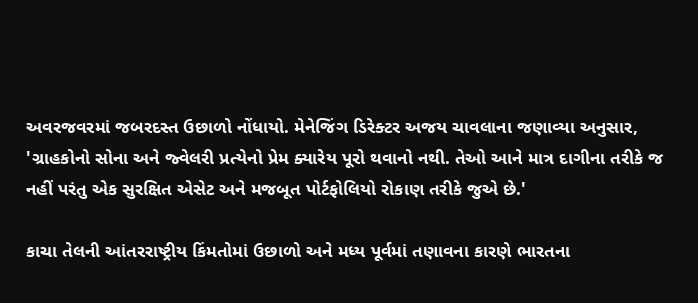અવરજવરમાં જબરદસ્ત ઉછાળો નોંધાયો. મેનેજિંગ ડિરેક્ટર અજય ચાવલાના જણાવ્યા અનુસાર, 'ગ્રાહકોનો સોના અને જ્વેલરી પ્રત્યેનો પ્રેમ ક્યારેય પૂરો થવાનો નથી. તેઓ આને માત્ર દાગીના તરીકે જ નહીં પરંતુ એક સુરક્ષિત એસેટ અને મજબૂત પોર્ટફોલિયો રોકાણ તરીકે જુએ છે.'

કાચા તેલની આંતરરાષ્ટ્રીય કિંમતોમાં ઉછાળો અને મધ્ય પૂર્વમાં તણાવના કારણે ભારતના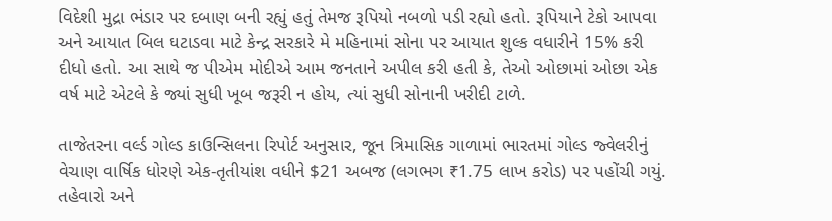વિદેશી મુદ્રા ભંડાર પર દબાણ બની રહ્યું હતું તેમજ રૂપિયો નબળો પડી રહ્યો હતો. રૂપિયાને ટેકો આપવા અને આયાત બિલ ઘટાડવા માટે કેન્દ્ર સરકારે મે મહિનામાં સોના પર આયાત શુલ્ક વધારીને 15% કરી દીધો હતો. આ સાથે જ પીએમ મોદીએ આમ જનતાને અપીલ કરી હતી કે, તેઓ ઓછામાં ઓછા એક વર્ષ માટે એટલે કે જ્યાં સુધી ખૂબ જરૂરી ન હોય, ત્યાં સુધી સોનાની ખરીદી ટાળે.

તાજેતરના વર્લ્ડ ગોલ્ડ કાઉન્સિલના રિપોર્ટ અનુસાર, જૂન ત્રિમાસિક ગાળામાં ભારતમાં ગોલ્ડ જ્વેલરીનું વેચાણ વાર્ષિક ધોરણે એક-તૃતીયાંશ વધીને $21 અબજ (લગભગ ₹1.75 લાખ કરોડ) પર પહોંચી ગયું. તહેવારો અને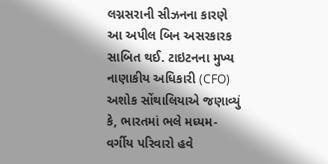લગ્નસરાની સીઝનના કારણે આ અપીલ બિન અસરકારક સાબિત થઈ. ટાઇટનના મુખ્ય નાણાકીય અધિકારી (CFO) અશોક સોંથાલિયાએ જણાવ્યું કે, ભારતમાં ભલે મધ્યમ-વર્ગીય પરિવારો હવે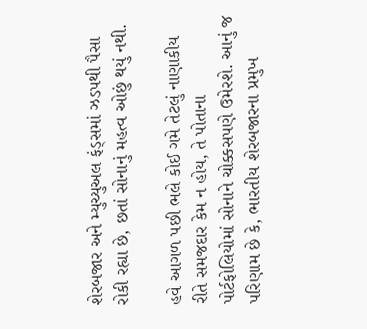શેરબજાર અને મ્યુચ્યુઅલ ફંડ્સમાં ઝડપથી પૈસા રોકી રહ્યા છે, છતાં સોનાનું મહત્વ ઓછું થયું નથી.

હવે આગળ પછી ભલે કોઈ ગમે તેટલું નાણાકીય રીતે સમજદાર કેમ ન હોય, તે પોતાના પોર્ટફોલિયોમાં સોનાને ચોક્કસપણે ઉમેરશે. આનું જ પરિણામ છે કે, ભારતીય શેરબજારના પ્રમુખ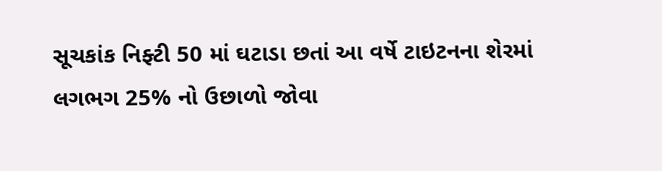સૂચકાંક નિફ્ટી 50 માં ઘટાડા છતાં આ વર્ષે ટાઇટનના શેરમાં લગભગ 25% નો ઉછાળો જોવા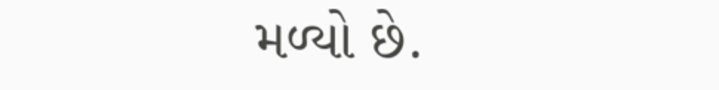મળ્યો છે.